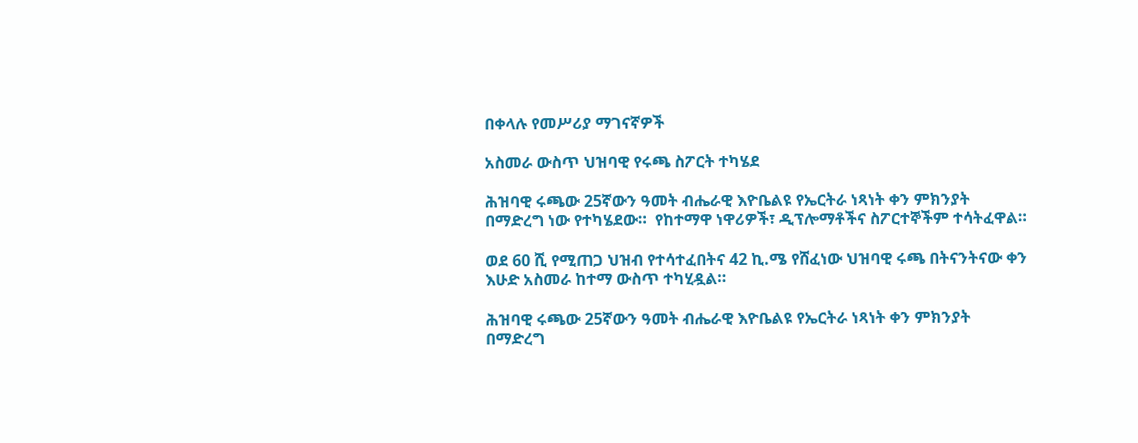በቀላሉ የመሥሪያ ማገናኛዎች

አስመራ ውስጥ ህዝባዊ የሩጫ ስፖርት ተካሄደ

ሕዝባዊ ሩጫው 25ኛውን ዓመት ብሔራዊ እዮቤልዩ የኤርትራ ነጻነት ቀን ምክንያት በማድረግ ነው የተካሄደው።  የከተማዋ ነዋሪዎች፣ ዲፕሎማቶችና ስፖርተኞችም ተሳትፈዋል።

ወደ 60 ሺ የሚጠጋ ህዝብ የተሳተፈበትና 42 ኪ.ሜ የሸፈነው ህዝባዊ ሩጫ በትናንትናው ቀን እሁድ አስመራ ከተማ ውስጥ ተካሂዷል።

ሕዝባዊ ሩጫው 25ኛውን ዓመት ብሔራዊ እዮቤልዩ የኤርትራ ነጻነት ቀን ምክንያት በማድረግ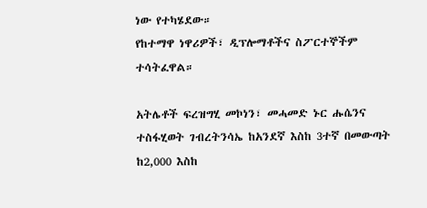ነው የተካሄደው።
የከተማዋ ነዋሪዎች፣ ዲፕሎማቶችና ስፖርተኞችም ተሳትፈዋል።

አትሌቶች ፍረዝግሂ መኮነን፣ መሓመድ ኑር ሑሴንና ተስፋሂወት ገብረትንሳኤ ከአንደኛ እስከ 3ተኛ በመውጣት ከ2,000 እስከ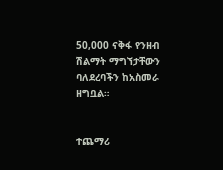50,000 ናቅፋ የንዘብ ሽልማት ማግኘታቸውን ባለደረባችን ከአስመራ ዘግቧል።


ተጨማሪ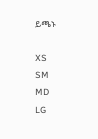ይጫኑ

XS
SM
MD
LG